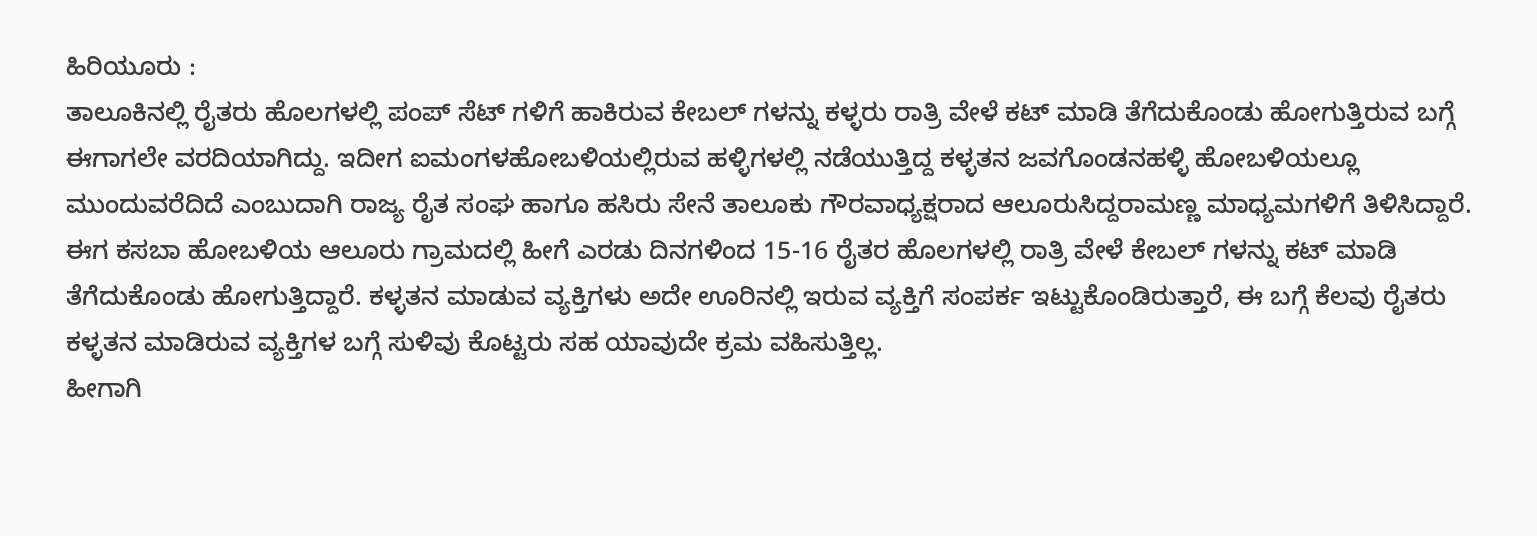ಹಿರಿಯೂರು :
ತಾಲೂಕಿನಲ್ಲಿ ರೈತರು ಹೊಲಗಳಲ್ಲಿ ಪಂಪ್ ಸೆಟ್ ಗಳಿಗೆ ಹಾಕಿರುವ ಕೇಬಲ್ ಗಳನ್ನು ಕಳ್ಳರು ರಾತ್ರಿ ವೇಳೆ ಕಟ್ ಮಾಡಿ ತೆಗೆದುಕೊಂಡು ಹೋಗುತ್ತಿರುವ ಬಗ್ಗೆ ಈಗಾಗಲೇ ವರದಿಯಾಗಿದ್ದು. ಇದೀಗ ಐಮಂಗಳಹೋಬಳಿಯಲ್ಲಿರುವ ಹಳ್ಳಿಗಳಲ್ಲಿ ನಡೆಯುತ್ತಿದ್ದ ಕಳ್ಳತನ ಜವಗೊಂಡನಹಳ್ಳಿ ಹೋಬಳಿಯಲ್ಲೂ ಮುಂದುವರೆದಿದೆ ಎಂಬುದಾಗಿ ರಾಜ್ಯ ರೈತ ಸಂಘ ಹಾಗೂ ಹಸಿರು ಸೇನೆ ತಾಲೂಕು ಗೌರವಾಧ್ಯಕ್ಷರಾದ ಆಲೂರುಸಿದ್ದರಾಮಣ್ಣ ಮಾಧ್ಯಮಗಳಿಗೆ ತಿಳಿಸಿದ್ದಾರೆ.
ಈಗ ಕಸಬಾ ಹೋಬಳಿಯ ಆಲೂರು ಗ್ರಾಮದಲ್ಲಿ ಹೀಗೆ ಎರಡು ದಿನಗಳಿಂದ 15-16 ರೈತರ ಹೊಲಗಳಲ್ಲಿ ರಾತ್ರಿ ವೇಳೆ ಕೇಬಲ್ ಗಳನ್ನು ಕಟ್ ಮಾಡಿ ತೆಗೆದುಕೊಂಡು ಹೋಗುತ್ತಿದ್ದಾರೆ. ಕಳ್ಳತನ ಮಾಡುವ ವ್ಯಕ್ತಿಗಳು ಅದೇ ಊರಿನಲ್ಲಿ ಇರುವ ವ್ಯಕ್ತಿಗೆ ಸಂಪರ್ಕ ಇಟ್ಟುಕೊಂಡಿರುತ್ತಾರೆ, ಈ ಬಗ್ಗೆ ಕೆಲವು ರೈತರು ಕಳ್ಳತನ ಮಾಡಿರುವ ವ್ಯಕ್ತಿಗಳ ಬಗ್ಗೆ ಸುಳಿವು ಕೊಟ್ಟರು ಸಹ ಯಾವುದೇ ಕ್ರಮ ವಹಿಸುತ್ತಿಲ್ಲ.
ಹೀಗಾಗಿ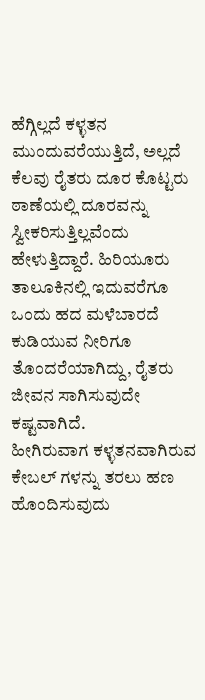ಹೆಗ್ಗಿಲ್ಲದೆ ಕಳ್ಳತನ ಮುಂದುವರೆಯುತ್ತಿದೆ, ಅಲ್ಲದೆ ಕೆಲವು ರೈತರು ದೂರ ಕೊಟ್ಟರು ಠಾಣೆಯಲ್ಲಿ ದೂರವನ್ನು ಸ್ವೀಕರಿಸುತ್ತಿಲ್ಲವೆಂದು ಹೇಳುತ್ತಿದ್ದಾರೆ. ಹಿರಿಯೂರು ತಾಲೂಕಿನಲ್ಲಿ ಇದುವರೆಗೂ ಒಂದು ಹದ ಮಳೆಬಾರದೆ ಕುಡಿಯುವ ನೀರಿಗೂ ತೊಂದರೆಯಾಗಿದ್ದು, ರೈತರು ಜೀವನ ಸಾಗಿಸುವುದೇ ಕಷ್ಟವಾಗಿದೆ.
ಹೀಗಿರುವಾಗ ಕಳ್ಳತನವಾಗಿರುವ ಕೇಬಲ್ ಗಳನ್ನು ತರಲು ಹಣ ಹೊಂದಿಸುವುದು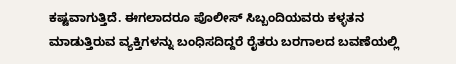ಕಷ್ಟವಾಗುತ್ತಿದೆ. ಈಗಲಾದರೂ ಪೊಲೀಸ್ ಸಿಬ್ಬಂದಿಯವರು ಕಳ್ಳತನ ಮಾಡುತ್ತಿರುವ ವ್ಯಕ್ತಿಗಳನ್ನು ಬಂಧಿಸದಿದ್ದರೆ ರೈತರು ಬರಗಾಲದ ಬವಣೆಯಲ್ಲಿ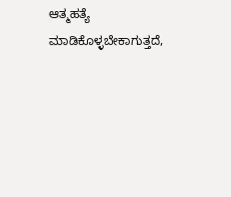ಆತ್ಮಹತ್ಯೆ ಮಾಡಿಕೊಳ್ಳಬೇಕಾಗುತ್ತದೆ,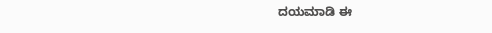ದಯಮಾಡಿ ಈ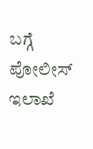ಬಗ್ಗೆ ಪೋಲೀಸ್ ಇಲಾಖೆ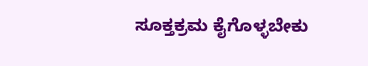ಸೂಕ್ತಕ್ರಮ ಕೈಗೊಳ್ಳಬೇಕು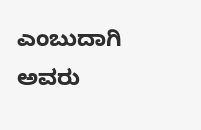ಎಂಬುದಾಗಿ ಅವರು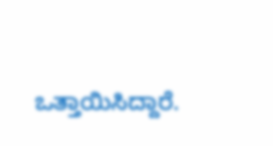ಒತ್ತಾಯಿಸಿದ್ದಾರೆ.